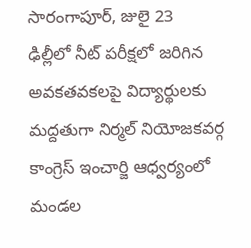సారంగాపూర్, జులై 23
ఢిల్లీలో నీట్ పరీక్షలో జరిగిన అవకతవకలపై విద్యార్థులకు మద్దతుగా నిర్మల్ నియోజకవర్గ కాంగ్రెస్ ఇంచార్జి ఆధ్వర్యంలో మండల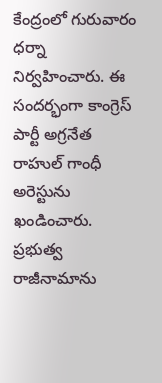కేంద్రంలో గురువారం ధర్నా నిర్వహించారు. ఈ సందర్భంగా కాంగ్రెస్ పార్టీ అగ్రనేత రాహుల్ గాంధీ అరెస్టును ఖండించారు. ప్రభుత్వ రాజీనామాను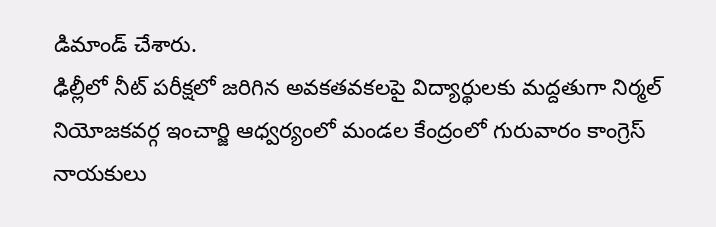డిమాండ్ చేశారు.
ఢిల్లీలో నీట్ పరీక్షలో జరిగిన అవకతవకలపై విద్యార్థులకు మద్దతుగా నిర్మల్ నియోజకవర్గ ఇంచార్జి ఆధ్వర్యంలో మండల కేంద్రంలో గురువారం కాంగ్రెస్ నాయకులు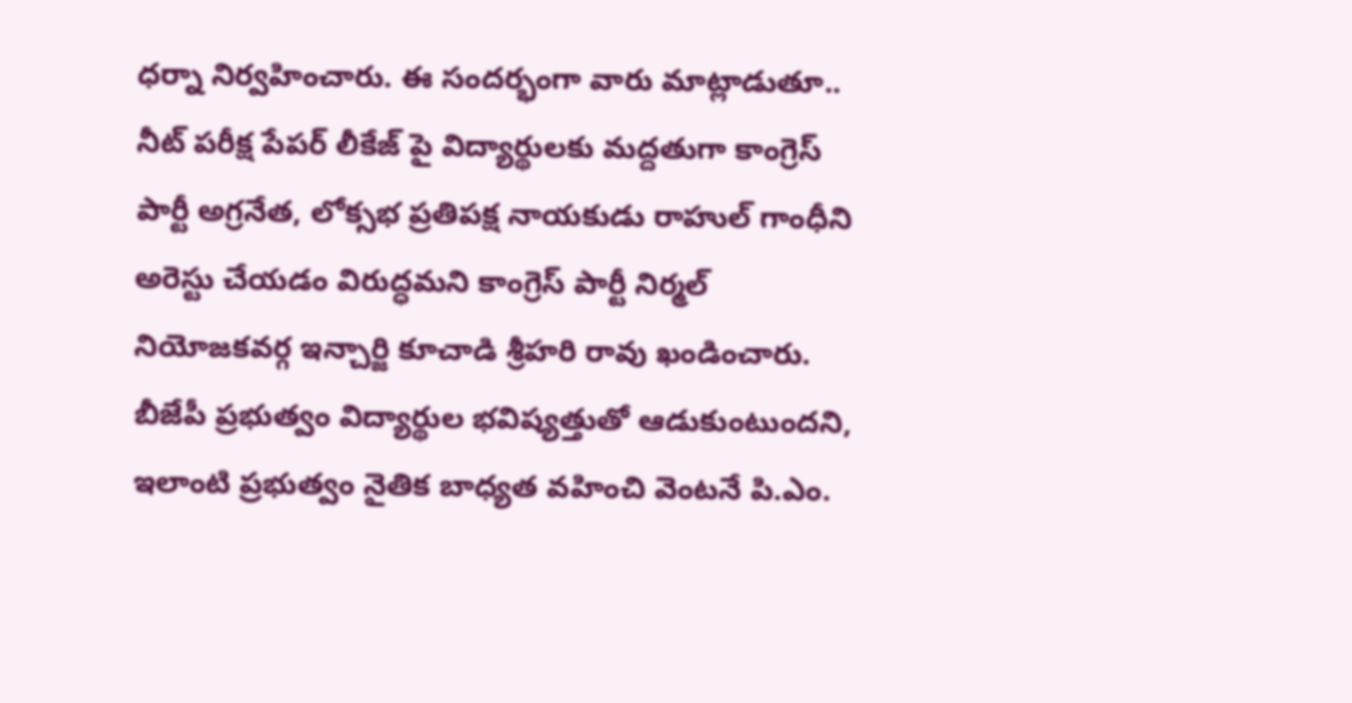ధర్నా నిర్వహించారు. ఈ సందర్భంగా వారు మాట్లాడుతూ.. నీట్ పరీక్ష పేపర్ లీకేజ్ పై విద్యార్థులకు మద్దతుగా కాంగ్రెస్ పార్టీ అగ్రనేత, లోక్సభ ప్రతిపక్ష నాయకుడు రాహుల్ గాంధీని అరెస్టు చేయడం విరుద్ధమని కాంగ్రెస్ పార్టీ నిర్మల్ నియోజకవర్గ ఇన్చార్జి కూచాడి శ్రీహరి రావు ఖండించారు.
బీజేపీ ప్రభుత్వం విద్యార్థుల భవిష్యత్తుతో ఆడుకుంటుందని, ఇలాంటి ప్రభుత్వం నైతిక బాధ్యత వహించి వెంటనే పి.ఎం.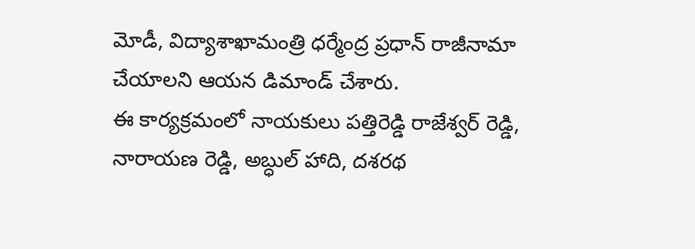మోడీ, విద్యాశాఖామంత్రి ధర్మేంద్ర ప్రధాన్ రాజీనామా చేయాలని ఆయన డిమాండ్ చేశారు.
ఈ కార్యక్రమంలో నాయకులు పత్తిరెడ్డి రాజేశ్వర్ రెడ్డి, నారాయణ రెడ్డి, అబ్ధుల్ హాది, దశరథ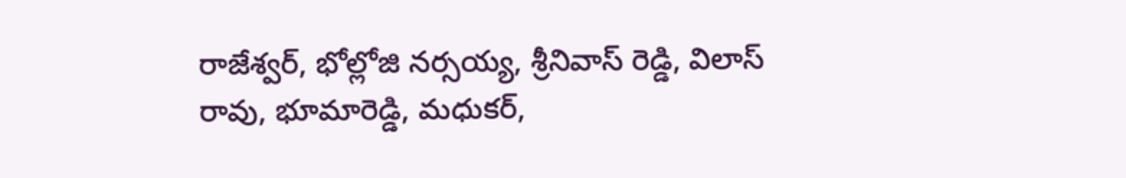రాజేశ్వర్, భోల్లోజి నర్సయ్య, శ్రీనివాస్ రెడ్డి, విలాస్ రావు, భూమారెడ్డి, మధుకర్,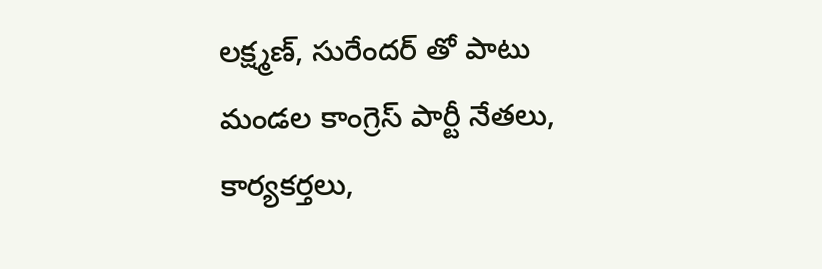లక్ష్మణ్, సురేందర్ తో పాటు మండల కాంగ్రెస్ పార్టీ నేతలు, కార్యకర్తలు,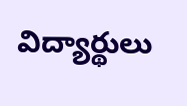విద్యార్థులు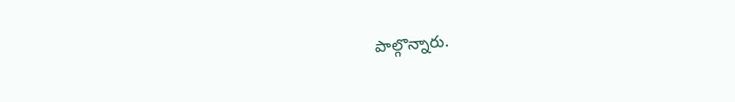పాల్గొన్నారు.